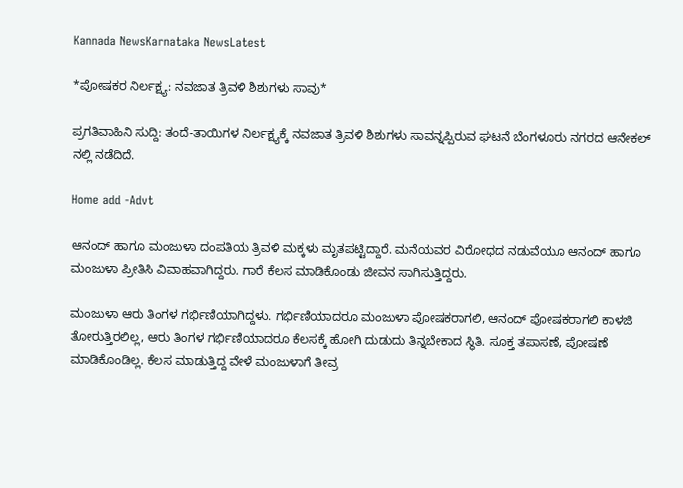Kannada NewsKarnataka NewsLatest

*ಪೋಷಕರ ನಿರ್ಲಕ್ಷ್ಯ: ನವಜಾತ ತ್ರಿವಳಿ ಶಿಶುಗಳು ಸಾವು*

ಪ್ರಗತಿವಾಹಿನಿ ಸುದ್ದಿ: ತಂದೆ-ತಾಯಿಗಳ ನಿರ್ಲಕ್ಷ್ಯಕ್ಕೆ ನವಜಾತ ತ್ರಿವಳಿ ಶಿಶುಗಳು ಸಾವನ್ನಪ್ಪಿರುವ ಘಟನೆ ಬೆಂಗಳೂರು ನಗರದ ಆನೇಕಲ್ ನಲ್ಲಿ ನಡೆದಿದೆ.

Home add -Advt

ಆನಂದ್ ಹಾಗೂ ಮಂಜುಳಾ ದಂಪತಿಯ ತ್ರಿವಳಿ ಮಕ್ಕಳು ಮೃತಪಟ್ಟಿದ್ದಾರೆ. ಮನೆಯವರ ವಿರೋಧದ ನಡುವೆಯೂ ಆನಂದ್ ಹಾಗೂ ಮಂಜುಳಾ ಪ್ರೀತಿಸಿ ವಿವಾಹವಾಗಿದ್ದರು. ಗಾರೆ ಕೆಲಸ ಮಾಡಿಕೊಂಡು ಜೀವನ ಸಾಗಿಸುತ್ತಿದ್ದರು.

ಮಂಜುಳಾ ಆರು ತಿಂಗಳ ಗರ್ಭಿಣಿಯಾಗಿದ್ದಳು. ಗರ್ಭಿಣಿಯಾದರೂ ಮಂಜುಳಾ ಪೋಷಕರಾಗಲಿ, ಆನಂದ್ ಪೋಷಕರಾಗಲಿ ಕಾಳಜಿ ತೋರುತ್ತಿರಲಿಲ್ಲ, ಆರು ತಿಂಗಳ ಗರ್ಭಿಣಿಯಾದರೂ ಕೆಲಸಕ್ಕೆ ಹೋಗಿ ದುಡುದು ತಿನ್ನಬೇಕಾದ ಸ್ಥಿತಿ. ಸೂಕ್ತ ತಪಾಸಣೆ, ಪೋಷಣೆ ಮಾಡಿಕೊಂಡಿಲ್ಲ. ಕೆಲಸ ಮಾಡುತ್ತಿದ್ದ ವೇಳೆ ಮಂಜುಳಾಗೆ ತೀವ್ರ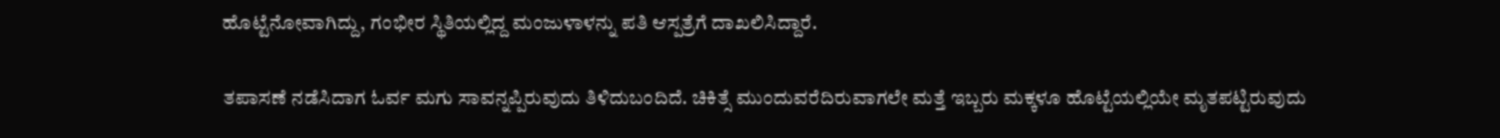ಹೊಟ್ಟೆನೋವಾಗಿದ್ದು, ಗಂಭೀರ ಸ್ಥಿತಿಯಲ್ಲಿದ್ದ ಮಂಜುಳಾಳನ್ನು ಪತಿ ಆಸ್ಪತ್ರೆಗೆ ದಾಖಲಿಸಿದ್ದಾರೆ.

ತಪಾಸಣೆ ನಡೆಸಿದಾಗ ಓರ್ವ ಮಗು ಸಾವನ್ನಪ್ಪಿರುವುದು ತಿಳಿದುಬಂದಿದೆ. ಚಿಕಿತ್ಸೆ ಮುಂದುವರೆದಿರುವಾಗಲೇ ಮತ್ತೆ ಇಬ್ಬರು ಮಕ್ಕಳೂ ಹೊಟ್ಟೆಯಲ್ಲಿಯೇ ಮೃತಪಟ್ಟಿರುವುದು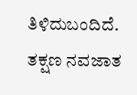ತಿಳಿದುಬಂದಿದೆ. ತಕ್ಷಣ ನವಜಾತ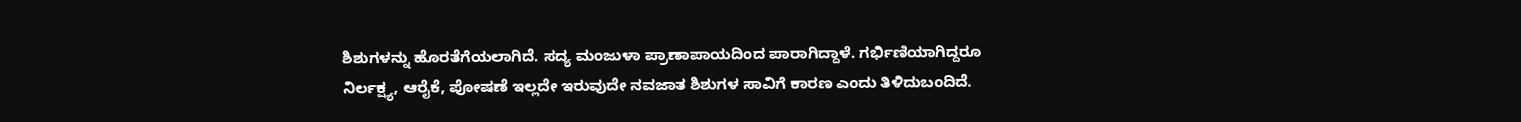ಶಿಶುಗಳನ್ನು ಹೊರತೆಗೆಯಲಾಗಿದೆ. ಸದ್ಯ ಮಂಜುಳಾ ಪ್ರಾಣಾಪಾಯದಿಂದ ಪಾರಾಗಿದ್ದಾಳೆ. ಗರ್ಭಿಣಿಯಾಗಿದ್ದರೂ ನಿರ್ಲಕ್ಷ್ಯ, ಆರೈಕೆ, ಪೋಷಣೆ ಇಲ್ಲದೇ ಇರುವುದೇ ನವಜಾತ ಶಿಶುಗಳ ಸಾವಿಗೆ ಕಾರಣ ಎಂದು ತಿಳಿದುಬಂದಿದೆ.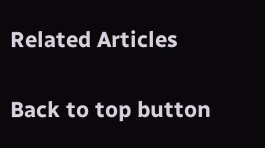Related Articles

Back to top button